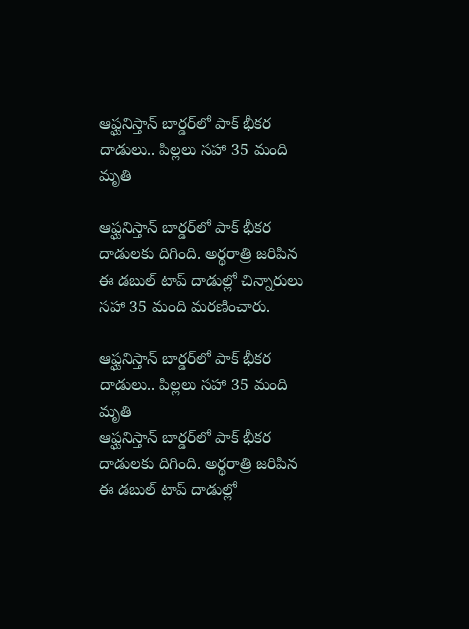ఆఫ్ఘనిస్తాన్‌ బార్డర్‌లో పాక్ భీకర దాడులు.. పిల్లలు సహా 35 మంది మృతి

ఆఫ్ఘనిస్తాన్‌ బార్డర్‌లో పాక్ భీకర దాడులకు దిగింది. అర్థరాత్రి జరిపిన ఈ డబుల్ టాప్ దాడుల్లో చిన్నారులు సహా 35 మంది మరణించారు.

ఆఫ్ఘనిస్తాన్‌ బార్డర్‌లో పాక్ భీకర దాడులు.. పిల్లలు సహా 35 మంది మృతి
ఆఫ్ఘనిస్తాన్‌ బార్డర్‌లో పాక్ భీకర దాడులకు దిగింది. అర్థరాత్రి జరిపిన ఈ డబుల్ టాప్ దాడుల్లో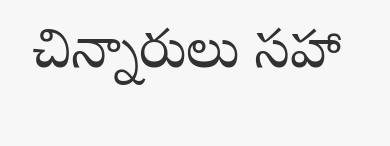చిన్నారులు సహా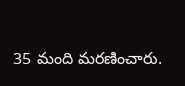35 మంది మరణించారు.